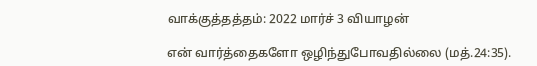வாக்குத்தத்தம்: 2022 மார்ச் 3 வியாழன்

என் வார்த்தைகளோ ஒழிந்துபோவதில்லை (மத்.24:35).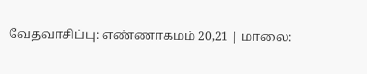வேதவாசிப்பு: எண்ணாகமம் 20,21 | மாலை: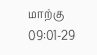மாற்கு 09:01-29